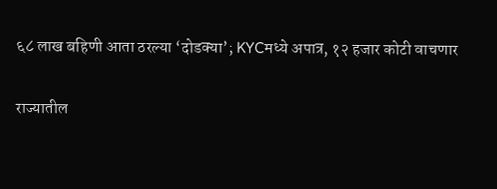६८ लाख बहिणी आता ठरल्या ‘दोडक्या’; KYCमध्ये अपात्र, १२ हजार कोटी वाचणार

राज्यातील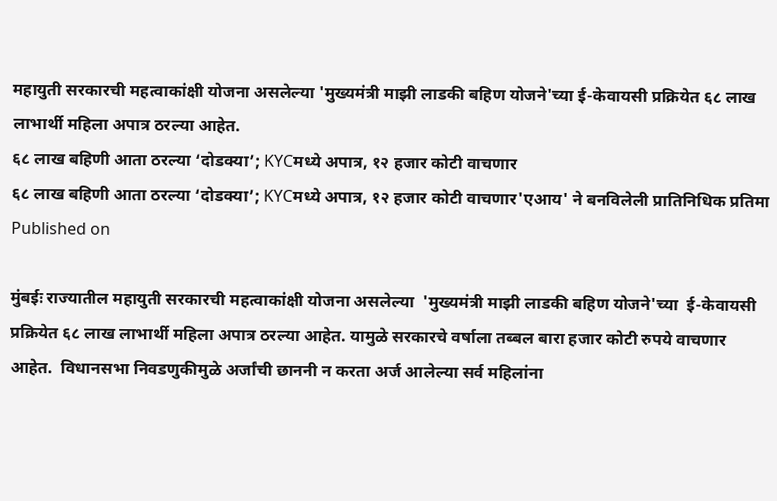महायुती सरकारची महत्वाकांक्षी योजना असलेल्या 'मुख्यमंत्री माझी लाडकी बहिण योजने'च्या ई-केवायसी प्रक्रियेत ६८ लाख लाभार्थी महिला अपात्र ठरल्या आहेत.
६८ लाख बहिणी आता ठरल्या ‘दोडक्या’; KYCमध्ये अपात्र, १२ हजार कोटी वाचणार
६८ लाख बहिणी आता ठरल्या ‘दोडक्या’; KYCमध्ये अपात्र, १२ हजार कोटी वाचणार'एआय' ने बनविलेली प्रातिनिधिक प्रतिमा
Published on

मुंबईः राज्यातील महायुती सरकारची महत्वाकांक्षी योजना असलेल्या  'मुख्यमंत्री माझी लाडकी बहिण योजने'च्या  ई-केवायसी प्रक्रियेत ६८ लाख लाभार्थी महिला अपात्र ठरल्या आहेत. यामुळे सरकारचे वर्षाला तब्बल बारा हजार कोटी रुपये वाचणार आहेत.  विधानसभा निवडणुकीमुळे अर्जांची छाननी न करता अर्ज आलेल्या सर्व महिलांना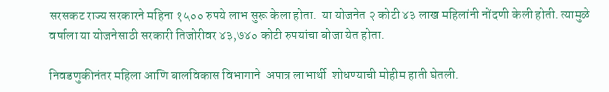सरसकट राज्य सरकारने महिना १५०० रुपये लाभ सुरू केला होता.  या योजनेत २ कोटी ४३ लाख महिलांनी नोंदणी केली होती. त्यामुळे वर्षाला या योजनेसाठी सरकारी तिजोरीवर ४३,७४० कोटी रुपयांचा बोजा येत होता.

निवडणुकीनंतर महिला आणि बालविकास विभागाने  अपात्र लाभार्थी  शोधण्याची मोहीम हाती घेतली.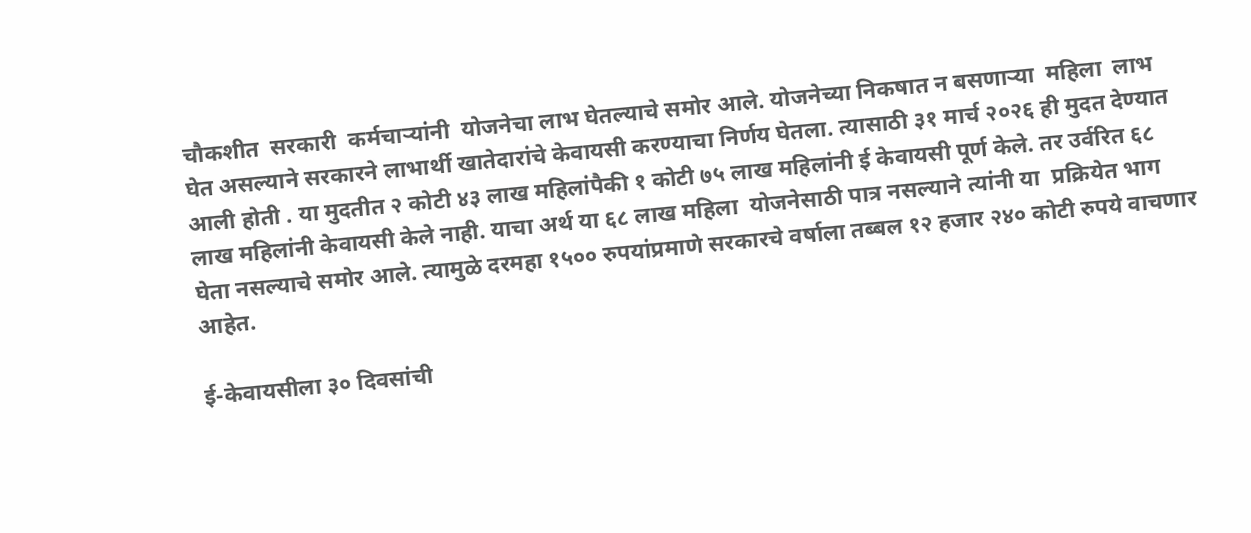चौकशीत  सरकारी  कर्मचाऱ्यांनी  योजनेचा लाभ घेतल्याचे समोर आले. योजनेच्या निकषात न बसणाऱ्या  महिला  लाभ घेत असल्याने सरकारने लाभार्थी खातेदारांचे केवायसी करण्याचा निर्णय घेतला. त्यासाठी ३१ मार्च २०२६ ही मुदत देण्यात आली होती . या मुदतीत २ कोटी ४३ लाख महिलांपैकी १ कोटी ७५ लाख महिलांनी ई केवायसी पूर्ण केले. तर उर्वरित ६८ लाख महिलांनी केवायसी केले नाही. याचा अर्थ या ६८ लाख महिला  योजनेसाठी पात्र नसल्याने त्यांनी या  प्रक्रियेत भाग घेता नसल्याचे समोर आले. त्यामुळे दरमहा १५०० रुपयांप्रमाणे सरकारचे वर्षाला तब्बल १२ हजार २४० कोटी रुपये वाचणार आहेत.

ई-केवायसीला ३० दिवसांची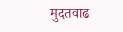मुदतवाढ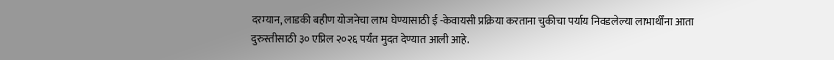दरम्यान, लाडकी बहीण योजनेचा लाभ घेण्यासाठी ई -केवायसी प्रक्रिया करताना चुकीचा पर्याय निवडलेल्या लाभार्थींना आता दुरुस्तीसाठी ३० एप्रिल २०२६ पर्यंत मुदत देण्यात आली आहे.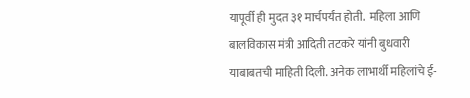यापूर्वी ही मुदत ३१ मार्चपर्यंत होती.  महिला आणि बालविकास मंत्री आदिती तटकरे यांनी बुधवारी याबाबतची माहिती दिली. अनेक लाभार्थी महिलांचे ई-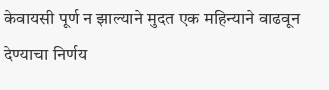केवायसी पूर्ण न झाल्याने मुदत एक महिन्याने वाढवून देण्याचा निर्णय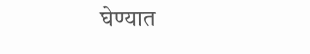घेण्यात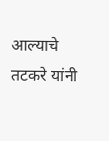आल्याचे  तटकरे यांनी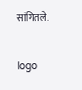सांगितले.

logo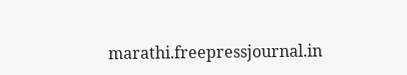marathi.freepressjournal.in